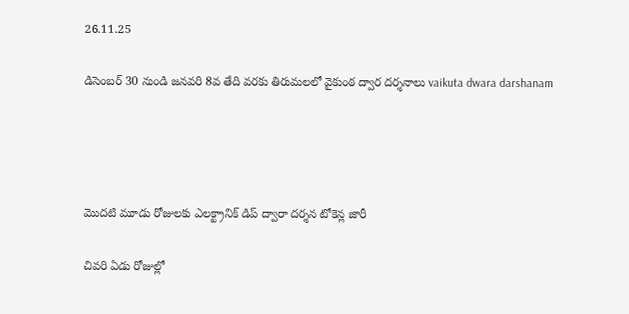26.11.25

డిసెంబర్ 30 నుండి జనవరి 8వ తేది వరకు తిరుమలలో వైకుంఠ ద్వార దర్శనాలు vaikuta dwara darshanam




మొదటి మూడు రోజులకు ఎలక్ట్రానిక్ డిప్ ద్వారా దర్శన టోకెన్ల జారీ

చివరి ఏడు రోజుల్లో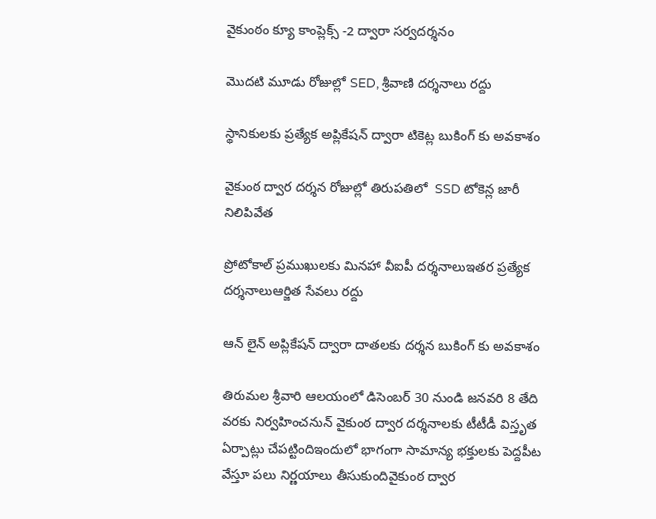వైకుంఠం క్యూ కాంప్లెక్స్ -2 ద్వారా సర్వదర్శనం

మొదటి మూడు రోజుల్లో SED, శ్రీవాణి దర్శనాలు రద్దు

స్థానికులకు ప్రత్యేక అప్లికేషన్ ద్వారా టికెట్ల బుకింగ్ కు అవకాశం

వైకుంఠ ద్వార దర్శన రోజుల్లో తిరుపతిలో  SSD టోకెన్ల జారీ నిలిపివేత

ప్రోటోకాల్ ప్రముఖులకు మినహా వీఐపీ దర్శనాలుఇతర ప్రత్యేక దర్శనాలుఆర్జిత సేవలు రద్దు

ఆన్ లైన్ అప్లికేష‌న్ ద్వారా దాతలకు దర్శన బుకింగ్ కు అవకాశం

తిరుమల శ్రీవారి ఆలయంలో డిసెంబర్ 30 నుండి జనవరి 8 తేది వరకు నిర్వహించనున్ వైకుంఠ ద్వార దర్శనాలకు టీటీడీ విస్తృత ఏర్పాట్లు చేపట్టిందిఇందులో భాగంగా సామాన్య భక్తులకు పెద్దపీట వేస్తూ పలు నిర్ణయాలు తీసుకుందివైకుంఠ ద్వార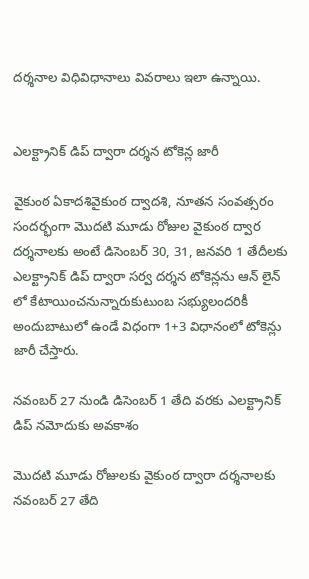దర్శనాల విధివిధానాలు వివరాలు ఇలా ఉన్నాయి.


ఎల‌క్ట్రానిక్‌ డిప్ ద్వారా దర్శన టోకెన్ల జారీ

వైకుంఠ ఏకాదశివైకుంఠ ద్వాదశి, నూతన సంవత్సరం సందర్భంగా మొదటి మూడు రోజుల వైకుంఠ ద్వార దర్శనాలకు అంటే డిసెంబర్ 30, 31, జనవరి 1 తేదీలకు ఎల‌క్ట్రానిక్ డిప్ ద్వారా సర్వ దర్శన టోకెన్లను ఆన్ లైన్ లో కేటాయించనున్నారుకుటుంబ స‌భ్యులంద‌రికీ అందుబాటులో ఉండే విధంగా 1+3 విధానంలో టోకెన్లు జారీ చేస్తారు.

నవంబర్ 27 నుండి డిసెంబర్ 1 తేది వరకు ఎల‌క్ట్రానిక్ డిప్ నమోదుకు అవకాశం

మొదటి మూడు రోజులకు వైకుంఠ ద్వారా దర్శనాలకు నవంబర్ 27 తేది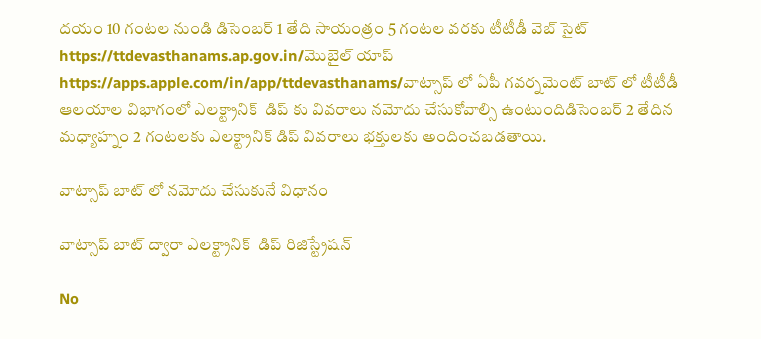దయం 10 గంటల నుండి డిసెంబర్ 1 తేది సాయంత్రం 5 గంటల వరకు టీటీడీ వెబ్ సైట్ https://ttdevasthanams.ap.gov.in/మొబైల్ యాప్ https://apps.apple.com/in/app/ttdevasthanams/వాట్సాప్ లో ఏపీ గవర్నమెంట్ బాట్ లో టీటీడీ ఆలయాల విభాగంలో ఎల‌క్ట్రానిక్‌  డిప్ కు వివరాలు నమోదు చేసుకోవాల్సి ఉంటుందిడిసెంబర్ 2 తేదిన మధ్యాహ్నం 2 గంటలకు ఎల‌క్ట్రానిక్‌ డిప్ వివరాలు భక్తులకు అందించబడతాయి.

వాట్సాప్ బాట్ లో నమోదు చేసుకునే విధానం

వాట్సాప్ బాట్ ద్వారా ఎల‌క్ట్రానిక్‌  డిప్ రిజిస్ట్రేష‌న్

No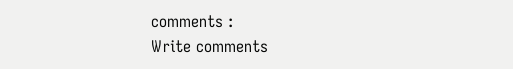comments :
Write comments